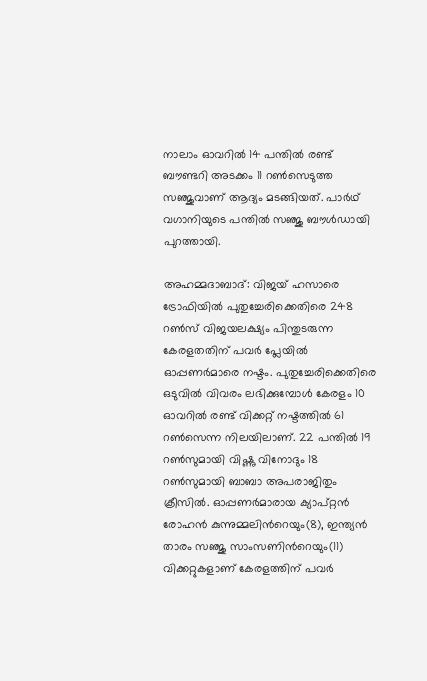നാലാം ഓവറില്‍ 14 പന്തില്‍ രണ്ട് ബൗണ്ടറി അടക്കം 11 റണ്‍സെടുത്ത സഞ്ജുവാണ് ആദ്യം മടങ്ങിയത്. പാര്‍ഥ് വഗാനിയുടെ പന്തില്‍ സഞ്ജു ബൗള്‍ഡായി പുറത്തായി.

അഹമ്മദാബാദ്: വിജയ് ഹസാരെ ട്രോഫിയില്‍ പുതുച്ചേരിക്കെതിരെ 248 റണ്‍സ് വിജയലക്ഷ്യം പിന്തുടരുന്ന കേരളതതിന് പവര്‍ പ്ലേയില്‍ ഓപ്പണര്‍മാരെ നഷ്ടം. പുതുച്ചേരിക്കെതിരെ ഒടുവില്‍ വിവരം ലഭിക്കുമ്പോള്‍ കേരളം 10 ഓവറില്‍ രണ്ട് വിക്കറ്റ് നഷ്ടത്തില്‍ 61 റണ്‍സെന്ന നിലയിലാണ്. 22 പന്തില്‍ 19 റണ്‍സുമായി വിഷ്ണു വിനോദും 18 റണ്‍സുമായി ബാബാ അപരാജിതും ക്രീസില്‍. ഓപ്പണര്‍മാരായ ക്യാപ്റ്റൻ രോഹന്‍ കുന്നുമ്മലിന്‍റെയും(8), ഇന്ത്യൻ താരം സഞ്ജു സാംസണിന്‍റെയും(11) വിക്കറ്റുകളാണ് കേരളത്തിന് പവര്‍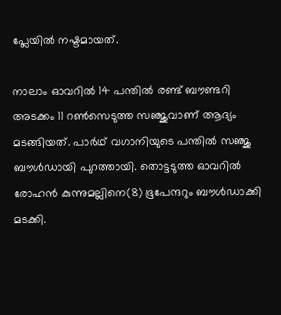പ്ലേയില്‍ നഷ്ടമായത്.

നാലാം ഓവറില്‍ 14 പന്തില്‍ രണ്ട് ബൗണ്ടറി അടക്കം 11 റണ്‍സെടുത്ത സഞ്ജുവാണ് ആദ്യം മടങ്ങിയത്. പാര്‍ഥ് വഗാനിയുടെ പന്തില്‍ സഞ്ജു ബൗള്‍ഡായി പുറത്തായി. തൊട്ടടുത്ത ഓവറില്‍ രോഹന്‍ കുന്നുമല്ലിനെ(8) ഭൂപേന്ദറും ബൗള്‍ഡാക്കി മടക്കി.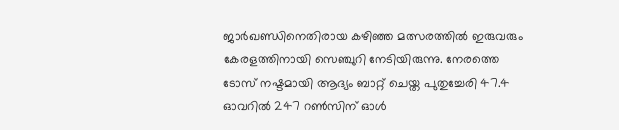ജാര്‍ഖണ്ഡിനെതിരായ കഴിഞ്ഞ മത്സരത്തില്‍ ഇരുവരും കേരളത്തിനായി സെഞ്ചുറി നേടിയിരുന്നു. നേരത്തെ ടോസ് നഷ്ടമായി ആദ്യം ബാറ്റ് ചെയ്ത പുതുച്ചേരി 47.4 ഓവറില്‍ 247 റണ്‍സിന് ഓള്‍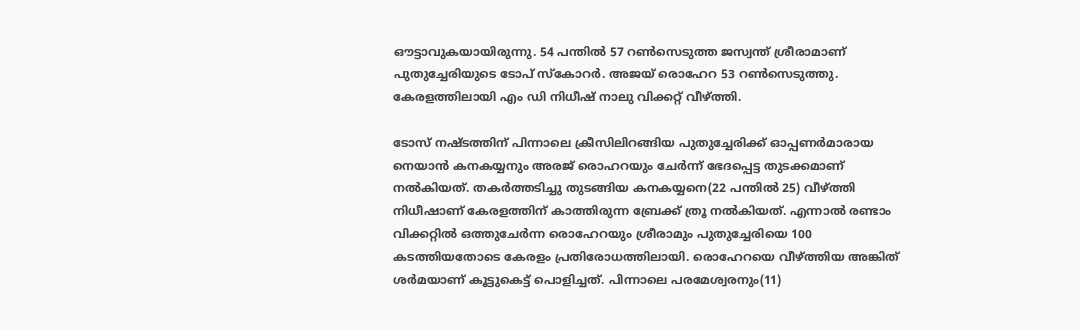ഔട്ടാവുകയായിരുന്നു. 54 പന്തില്‍ 57 റണ്‍സെടുത്ത ജസ്വന്ത് ശ്രീരാമാണ് പുതുച്ചേരിയുടെ ടോപ് സ്കോറര്‍. അജയ് രൊഹേറ 53 റണ്‍സെടുത്തു. കേരളത്തിലായി എം ഡി നിധീഷ് നാലു വിക്കറ്റ് വീഴ്ത്തി.

ടോസ് നഷ്ടത്തിന് പിന്നാലെ ക്രീസിലിറങ്ങിയ പുതുച്ചേരിക്ക് ഓപ്പണര്‍മാരായ നെയാന്‍ കനകയ്യനും അരജ് രൊഹറയും ചേര്‍ന്ന് ഭേദപ്പെട്ട തുടക്കമാണ് നല്‍കിയത്. തകര്‍ത്തടിച്ചു തുടങ്ങിയ കനകയ്യനെ(22 പന്തില്‍ 25) വീഴ്ത്തി നിധീഷാണ് കേരളത്തിന് കാത്തിരുന്ന ബ്രേക്ക് ത്രൂ നല്‍കിയത്. എന്നാല്‍ രണ്ടാം വിക്കറ്റില്‍ ഒത്തുചേര്‍ന്ന രൊഹേറയും ശ്രീരാമും പുതുച്ചേരിയെ 100 കടത്തിയതോടെ കേരളം പ്രതിരോധത്തിലായി. രൊഹേറയെ വീഴ്ത്തിയ അങ്കിത് ശര്‍മയാണ് കൂട്ടുകെട്ട് പൊളിച്ചത്. പിന്നാലെ പരമേശ്വരനും(11)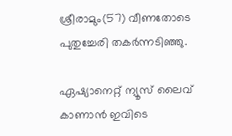ശ്രീരാമും(57) വീണതോടെ പുതുച്ചേരി തകര്‍ന്നടിഞ്ഞു.

ഏഷ്യാനെറ്റ് ന്യൂസ് ലൈവ് കാണാന്‍ ഇവിടെ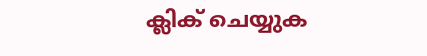ക്ലിക് ചെയ്യുക